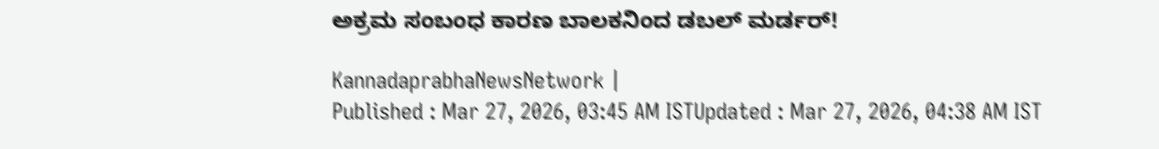ಅಕ್ರಮ ಸಂಬಂಧ ಕಾರಣ ಬಾಲಕನಿಂದ ಡಬಲ್‌ ಮರ್ಡರ್!

KannadaprabhaNewsNetwork |
Published : Mar 27, 2026, 03:45 AM ISTUpdated : Mar 27, 2026, 04:38 AM IST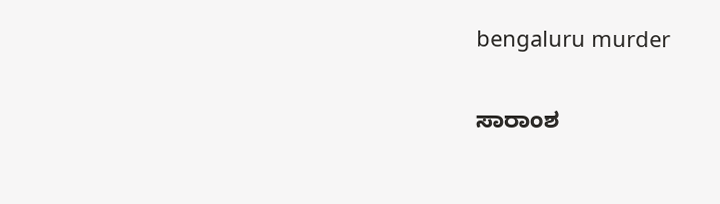bengaluru murder

ಸಾರಾಂಶ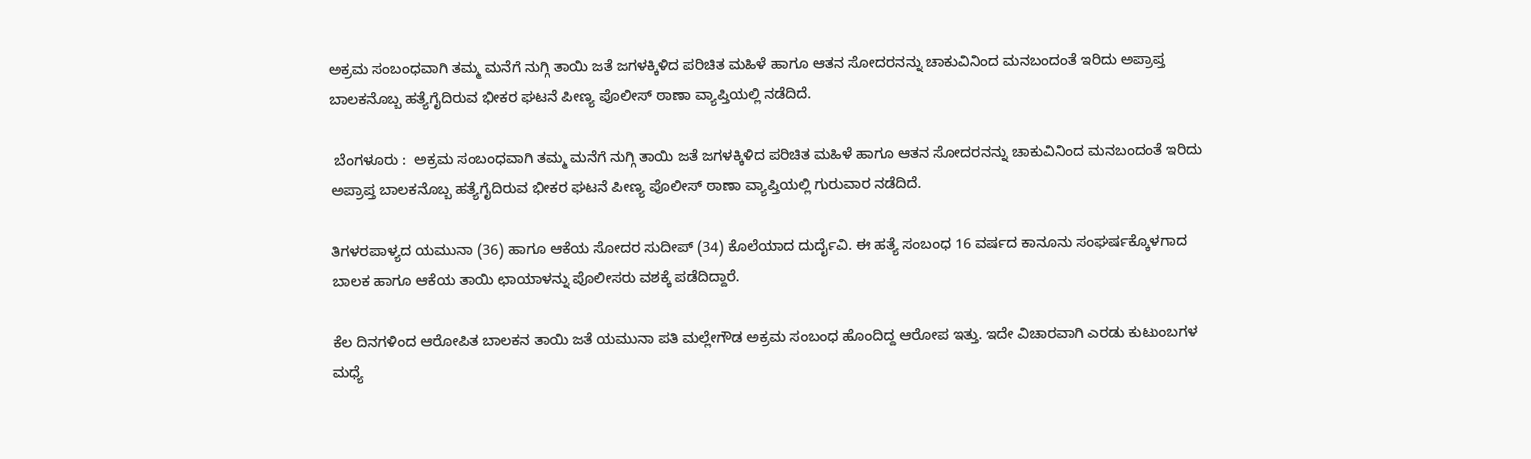ಅಕ್ರಮ ಸಂಬಂಧವಾಗಿ ತಮ್ಮ ಮನೆಗೆ ನುಗ್ಗಿ ತಾಯಿ ಜತೆ ಜಗಳಕ್ಕಿಳಿದ ಪರಿಚಿತ ಮಹಿಳೆ ಹಾಗೂ ಆತನ ಸೋದರನನ್ನು ಚಾಕುವಿನಿಂದ ಮನಬಂದಂತೆ ಇರಿದು ಅಪ್ರಾಪ್ತ ಬಾಲಕನೊಬ್ಬ ಹತ್ಯೆಗೈದಿರುವ ಭೀಕರ ಘಟನೆ ಪೀಣ್ಯ ಪೊಲೀಸ್ ಠಾಣಾ ವ್ಯಾಪ್ತಿಯಲ್ಲಿ ನಡೆದಿದೆ.

 ಬೆಂಗಳೂರು :  ಅಕ್ರಮ ಸಂಬಂಧವಾಗಿ ತಮ್ಮ ಮನೆಗೆ ನುಗ್ಗಿ ತಾಯಿ ಜತೆ ಜಗಳಕ್ಕಿಳಿದ ಪರಿಚಿತ ಮಹಿಳೆ ಹಾಗೂ ಆತನ ಸೋದರನನ್ನು ಚಾಕುವಿನಿಂದ ಮನಬಂದಂತೆ ಇರಿದು ಅಪ್ರಾಪ್ತ ಬಾಲಕನೊಬ್ಬ ಹತ್ಯೆಗೈದಿರುವ ಭೀಕರ ಘಟನೆ ಪೀಣ್ಯ ಪೊಲೀಸ್ ಠಾಣಾ ವ್ಯಾಪ್ತಿಯಲ್ಲಿ ಗುರುವಾರ ನಡೆದಿದೆ.

ತಿಗಳರಪಾಳ್ಯದ ಯಮುನಾ (36) ಹಾಗೂ ಆಕೆಯ ಸೋದರ ಸುದೀಪ್‌ (34) ಕೊಲೆಯಾದ ದುರ್ದೈವಿ. ಈ ಹತ್ಯೆ ಸಂಬಂಧ 16 ವರ್ಷದ ಕಾನೂನು ಸಂಘರ್ಷಕ್ಕೊಳಗಾದ ಬಾಲಕ ಹಾಗೂ ಆಕೆಯ ತಾಯಿ ಛಾಯಾಳನ್ನು ಪೊಲೀಸರು ವಶಕ್ಕೆ ಪಡೆದಿದ್ದಾರೆ.

ಕೆಲ ದಿನಗಳಿಂದ ಆರೋಪಿತ ಬಾಲಕನ ತಾಯಿ ಜತೆ ಯಮುನಾ ಪತಿ ಮಲ್ಲೇಗೌಡ ಅಕ್ರಮ ಸಂಬಂಧ ಹೊಂದಿದ್ದ ಆರೋಪ ಇತ್ತು. ಇದೇ ವಿಚಾರವಾಗಿ ಎರಡು ಕುಟುಂಬಗಳ ಮಧ್ಯೆ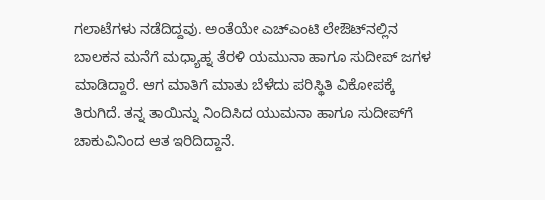ಗಲಾಟೆಗಳು ನಡೆದಿದ್ದವು. ಅಂತೆಯೇ ಎಚ್‌ಎಂಟಿ ಲೇಔಟ್‌ನಲ್ಲಿನ ಬಾಲಕನ ಮನೆಗೆ ಮಧ್ಯಾಹ್ನ ತೆರಳಿ ಯಮುನಾ ಹಾಗೂ ಸುದೀಪ್ ಜಗಳ ಮಾಡಿದ್ದಾರೆ. ಆಗ ಮಾತಿಗೆ ಮಾತು ಬೆಳೆದು ಪರಿಸ್ಥಿತಿ ವಿಕೋಪಕ್ಕೆ ತಿರುಗಿದೆ. ತನ್ನ ತಾಯಿನ್ನು ನಿಂದಿಸಿದ ಯುಮನಾ ಹಾಗೂ ಸುದೀಪ್‌ಗೆ ಚಾಕುವಿನಿಂದ ಆತ ಇರಿದಿದ್ದಾನೆ.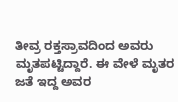ತೀವ್ರ ರಕ್ತಸ್ರಾವದಿಂದ ಅವರು ಮೃತಪಟ್ಟಿದ್ದಾರೆ. ಈ ವೇಳೆ ಮೃತರ ಜತೆ ಇದ್ದ ಅವರ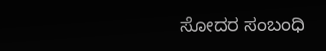ಸೋದರ ಸಂಬಂಧಿ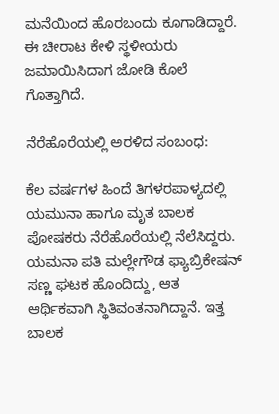ಮನೆಯಿಂದ ಹೊರಬಂದು ಕೂಗಾಡಿದ್ದಾರೆ. ಈ ಚೀರಾಟ ಕೇಳಿ ಸ್ಥಳೀಯರು ಜಮಾಯಿಸಿದಾಗ ಜೋಡಿ ಕೊಲೆ ಗೊತ್ತಾಗಿದೆ.

ನೆರೆಹೊರೆಯಲ್ಲಿ ಅರಳಿದ ಸಂಬಂಧ:

ಕೆಲ ವರ್ಷಗಳ ಹಿಂದೆ ತಿಗಳರಪಾಳ್ಯದಲ್ಲಿ ಯಮುನಾ ಹಾಗೂ ಮೃತ ಬಾಲಕ ಪೋಷಕರು ನೆರೆಹೊರೆಯಲ್ಲಿ ನೆಲೆಸಿದ್ದರು. ಯಮನಾ ಪತಿ ಮಲ್ಲೇಗೌಡ ಫ್ಯಾಬ್ರಿಕೇಷನ್‌ ಸಣ್ಣ ಘಟಕ ಹೊಂದಿದ್ದು, ಆತ ಆರ್ಥಿಕವಾಗಿ ಸ್ಥಿತಿವಂತನಾಗಿದ್ದಾನೆ. ಇತ್ತ ಬಾಲಕ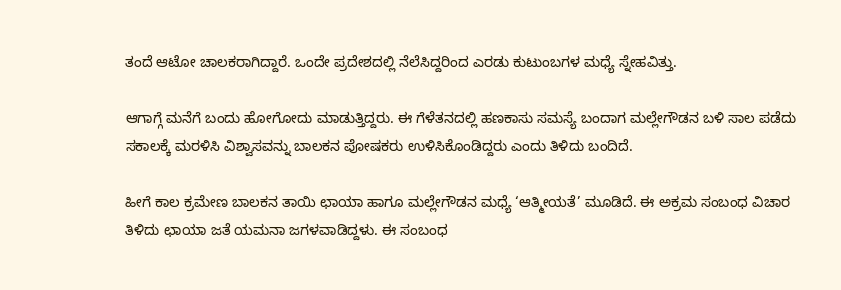ತಂದೆ ಆಟೋ ಚಾಲಕರಾಗಿದ್ದಾರೆ. ಒಂದೇ ಪ್ರದೇಶದಲ್ಲಿ ನೆಲೆಸಿದ್ದರಿಂದ ಎರಡು ಕುಟುಂಬಗಳ ಮಧ್ಯೆ ಸ್ನೇಹವಿತ್ತು.

ಆಗಾಗ್ಗೆ ಮನೆಗೆ ಬಂದು ಹೋಗೋದು ಮಾಡುತ್ತಿದ್ದರು. ಈ ಗೆಳೆತನದಲ್ಲಿ ಹಣಕಾಸು ಸಮಸ್ಯೆ ಬಂದಾಗ ಮಲ್ಲೇಗೌಡನ ಬಳಿ ಸಾಲ ಪಡೆದು ಸಕಾಲಕ್ಕೆ ಮರಳಿಸಿ ವಿಶ್ವಾಸವನ್ನು ಬಾಲಕನ ಪೋಷಕರು ಉಳಿಸಿಕೊಂಡಿದ್ದರು ಎಂದು ತಿಳಿದು ಬಂದಿದೆ.

ಹೀಗೆ ಕಾಲ ಕ್ರಮೇಣ ಬಾಲಕನ ತಾಯಿ ಛಾಯಾ ಹಾಗೂ ಮಲ್ಲೇಗೌಡನ ಮಧ್ಯೆ ‘ಆತ್ಮೀಯತೆ’ ಮೂಡಿದೆ. ಈ ಅಕ್ರಮ ಸಂಬಂಧ ವಿಚಾರ ತಿಳಿದು ಛಾಯಾ ಜತೆ ಯಮನಾ ಜಗಳವಾಡಿದ್ದಳು. ಈ ಸಂಬಂಧ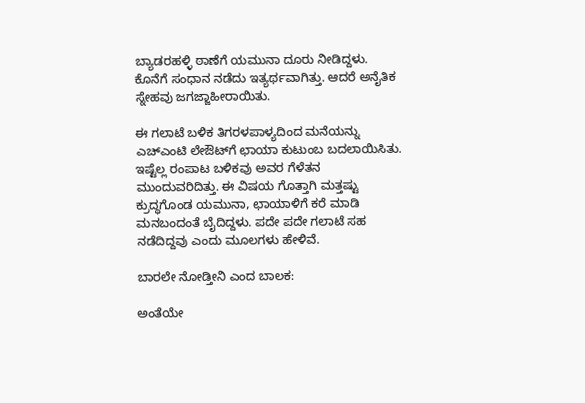ಬ್ಯಾಡರಹಳ್ಳಿ ಠಾಣೆಗೆ ಯಮುನಾ ದೂರು ನೀಡಿದ್ದಳು. ಕೊನೆಗೆ ಸಂಧಾನ ನಡೆದು ಇತ್ಯರ್ಥವಾಗಿತ್ತು. ಆದರೆ ಅನೈತಿಕ ಸ್ನೇಹವು ಜಗಜ್ಜಾಹೀರಾಯಿತು.

ಈ ಗಲಾಟೆ ಬಳಿಕ ತಿಗರಳಪಾಳ್ಯದಿಂದ ಮನೆಯನ್ನು ಎಚ್‌ಎಂಟಿ ಲೇಔಟ್‌ಗೆ ಛಾಯಾ ಕುಟುಂಬ ಬದಲಾಯಿಸಿತು. ಇಷ್ಟೆಲ್ಲ ರಂಪಾಟ ಬಳಿಕವು ಅವರ ಗೆಳೆತನ ಮುಂದುವರಿದಿತ್ತು. ಈ ವಿಷಯ ಗೊತ್ತಾಗಿ ಮತ್ತಷ್ಟು ಕ್ರುದ್ಧಗೊಂಡ ಯಮುನಾ, ಛಾಯಾಳಿಗೆ ಕರೆ ಮಾಡಿ ಮನಬಂದಂತೆ ಬೈದಿದ್ದಳು. ಪದೇ ಪದೇ ಗಲಾಟೆ ಸಹ ನಡೆದಿದ್ದವು ಎಂದು ಮೂಲಗಳು ಹೇಳಿವೆ.

ಬಾರಲೇ ನೋಡ್ತೀನಿ ಎಂದ ಬಾಲಕ:

ಅಂತೆಯೇ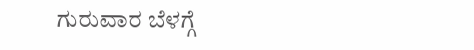ಗುರುವಾರ ಬೆಳಗ್ಗೆ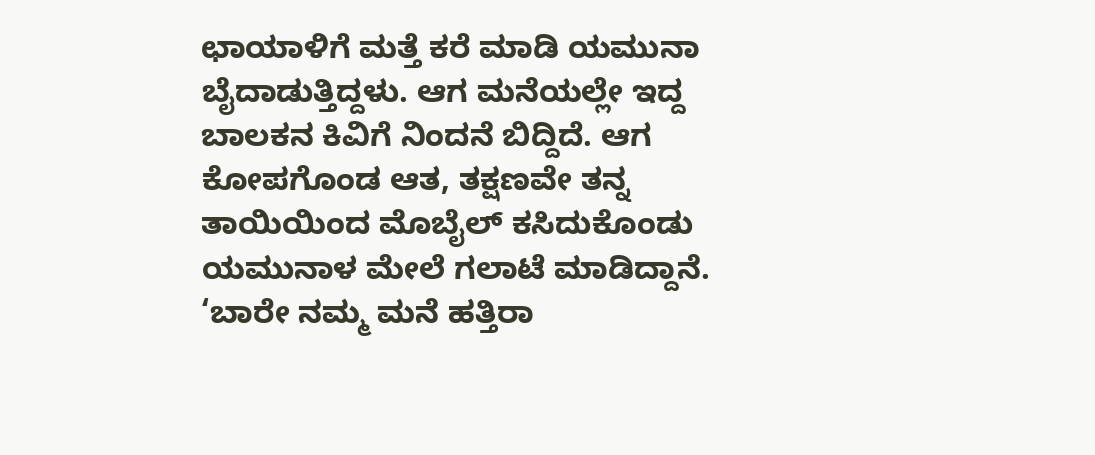ಛಾಯಾಳಿಗೆ ಮತ್ತೆ ಕರೆ ಮಾಡಿ ಯಮುನಾ ಬೈದಾಡುತ್ತಿದ್ದಳು. ಆಗ ಮನೆಯಲ್ಲೇ ಇದ್ದ ಬಾಲಕನ ಕಿವಿಗೆ ನಿಂದನೆ ಬಿದ್ದಿದೆ. ಆಗ ಕೋಪಗೊಂಡ ಆತ, ತಕ್ಷಣವೇ ತನ್ನ ತಾಯಿಯಿಂದ ಮೊಬೈಲ್ ಕಸಿದುಕೊಂಡು ಯಮುನಾಳ ಮೇಲೆ ಗಲಾಟೆ ಮಾಡಿದ್ದಾನೆ. ‘ಬಾರೇ ನಮ್ಮ ಮನೆ ಹತ್ತಿರಾ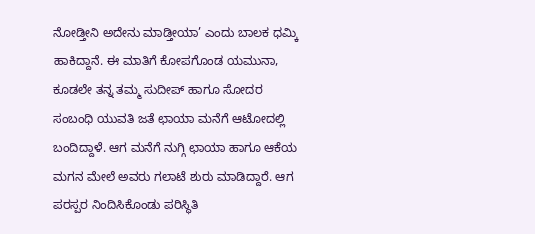ನೋಡ್ತೀನಿ ಅದೇನು ಮಾಡ್ತೀಯಾ’ ಎಂದು ಬಾಲಕ ಧಮ್ಕಿ ಹಾಕಿದ್ದಾನೆ. ಈ ಮಾತಿಗೆ ಕೋಪಗೊಂಡ ಯಮುನಾ, ಕೂಡಲೇ ತನ್ನ ತಮ್ಮ ಸುದೀಪ್ ಹಾಗೂ ಸೋದರ ಸಂಬಂಧಿ ಯುವತಿ ಜತೆ ಛಾಯಾ ಮನೆಗೆ ಆಟೋದಲ್ಲಿ ಬಂದಿದ್ದಾಳೆ. ಆಗ ಮನೆಗೆ ನುಗ್ಗಿ ಛಾಯಾ ಹಾಗೂ ಆಕೆಯ ಮಗನ ಮೇಲೆ ಅವರು ಗಲಾಟೆ ಶುರು ಮಾಡಿದ್ದಾರೆ. ಆಗ ಪರಸ್ಪರ ನಿಂದಿಸಿಕೊಂಡು ಪರಿಸ್ಥಿತಿ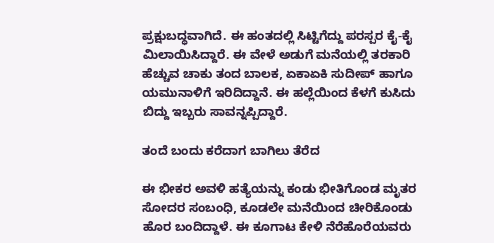ಪ್ರಕ್ಷುಬದ್ಧವಾಗಿದೆ. ಈ ಹಂತದಲ್ಲಿ ಸಿಟ್ಟಿಗೆದ್ದು ಪರಸ್ಪರ ಕೈ-ಕೈ ಮಿಲಾಯಿಸಿದ್ದಾರೆ. ಈ ವೇಳೆ ಅಡುಗೆ ಮನೆಯಲ್ಲಿ ತರಕಾರಿ ಹೆಚ್ಚುವ ಚಾಕು ತಂದ ಬಾಲಕ, ಏಕಾಏಕಿ ಸುದೀಪ್‌ ಹಾಗೂ ಯಮುನಾಳಿಗೆ ಇರಿದಿದ್ದಾನೆ. ಈ ಹಲ್ಲೆಯಿಂದ ಕೆಳಗೆ ಕುಸಿದು ಬಿದ್ದು ಇಬ್ಬರು ಸಾವನ್ನಪ್ಪಿದ್ದಾರೆ.

ತಂದೆ ಬಂದು ಕರೆದಾಗ ಬಾಗಿಲು ತೆರೆದ

ಈ ಭೀಕರ ಅವಳಿ ಹತ್ಯೆಯನ್ನು ಕಂಡು ಭೀತಿಗೊಂಡ ಮೃತರ ಸೋದರ ಸಂಬಂಧಿ, ಕೂಡಲೇ ಮನೆಯಿಂದ ಚೀರಿಕೊಂಡು ಹೊರ ಬಂದಿದ್ದಾಳೆ. ಈ ಕೂಗಾಟ ಕೇಳಿ ನೆರೆಹೊರೆಯವರು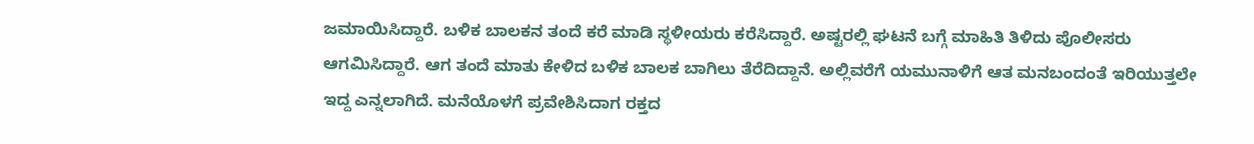ಜಮಾಯಿಸಿದ್ದಾರೆ. ಬಳಿಕ ಬಾಲಕನ ತಂದೆ ಕರೆ ಮಾಡಿ ಸ್ಥಳೀಯರು ಕರೆಸಿದ್ದಾರೆ. ಅಷ್ಟರಲ್ಲಿ ಘಟನೆ ಬಗ್ಗೆ ಮಾಹಿತಿ ತಿಳಿದು ಪೊಲೀಸರು ಆಗಮಿಸಿದ್ದಾರೆ. ಆಗ ತಂದೆ ಮಾತು ಕೇಳಿದ ಬಳಿಕ ಬಾಲಕ ಬಾಗಿಲು ತೆರೆದಿದ್ದಾನೆ. ಅಲ್ಲಿವರೆಗೆ ಯಮುನಾಳಿಗೆ ಆತ ಮನಬಂದಂತೆ ಇರಿಯುತ್ತಲೇ ಇದ್ದ ಎನ್ನಲಾಗಿದೆ. ಮನೆಯೊಳಗೆ ಪ್ರವೇಶಿಸಿದಾಗ ರಕ್ತದ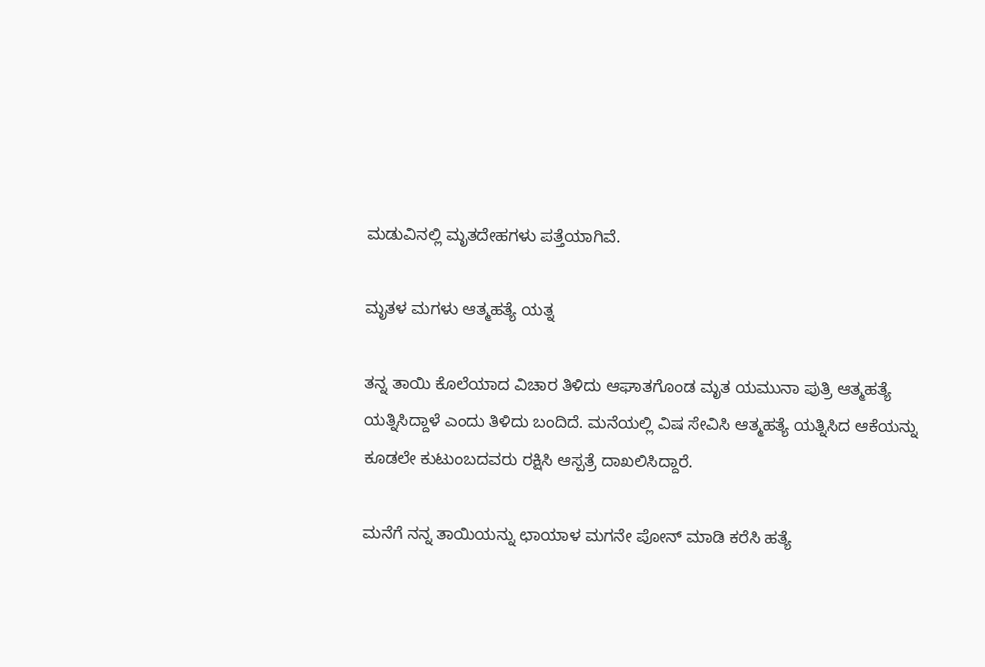ಮಡುವಿನಲ್ಲಿ ಮೃತದೇಹಗಳು ಪತ್ತೆಯಾಗಿವೆ.

ಮೃತಳ ಮಗಳು ಆತ್ಮಹತ್ಯೆ ಯತ್ನ

ತನ್ನ ತಾಯಿ ಕೊಲೆಯಾದ ವಿಚಾರ ತಿಳಿದು ಆಘಾತಗೊಂಡ ಮೃತ ಯಮುನಾ ಪುತ್ರಿ ಆತ್ಮಹತ್ಯೆ ಯತ್ನಿಸಿದ್ದಾಳೆ ಎಂದು ತಿಳಿದು ಬಂದಿದೆ. ಮನೆಯಲ್ಲಿ ವಿಷ ಸೇವಿಸಿ ಆತ್ಮಹತ್ಯೆ ಯತ್ನಿಸಿದ ಆಕೆಯನ್ನು ಕೂಡಲೇ ಕುಟುಂಬದವರು ರಕ್ಷಿಸಿ ಆಸ್ಪತ್ರೆ ದಾಖಲಿಸಿದ್ದಾರೆ.

ಮನೆಗೆ ನನ್ನ ತಾಯಿಯನ್ನು ಛಾಯಾಳ ಮಗನೇ ಪೋನ್‌ ಮಾಡಿ ಕರೆಸಿ ಹತ್ಯೆ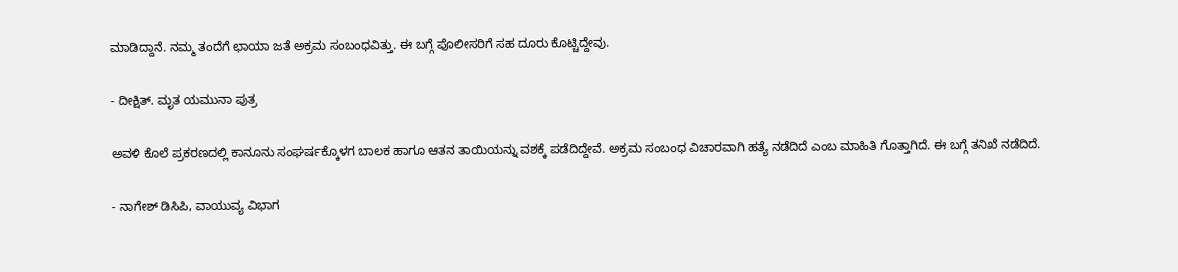ಮಾಡಿದ್ದಾನೆ. ನಮ್ಮ ತಂದೆಗೆ ಛಾಯಾ ಜತೆ ಅಕ್ರಮ ಸಂಬಂಧವಿತ್ತು. ಈ ಬಗ್ಗೆ ಪೊಲೀಸರಿಗೆ ಸಹ ದೂರು ಕೊಟ್ಚಿದ್ದೇವು.

- ದೀಕ್ಷಿತ್‌. ಮೃತ ಯಮುನಾ ಪುತ್ರ

ಅವಳಿ ಕೊಲೆ ಪ್ರಕರಣದಲ್ಲಿ ಕಾನೂನು ಸಂಘರ್ಷಕ್ಕೊಳಗ ಬಾಲಕ ಹಾಗೂ ಆತನ ತಾಯಿಯನ್ನು ವಶಕ್ಕೆ ಪಡೆದಿದ್ದೇವೆ. ಅಕ್ರಮ ಸಂಬಂಧ ವಿಚಾರವಾಗಿ ಹತ್ಯೆ ನಡೆದಿದೆ ಎಂಬ ಮಾಹಿತಿ ಗೊತ್ತಾಗಿದೆ. ಈ ಬಗ್ಗೆ ತನಿಖೆ ನಡೆದಿದೆ.

- ನಾಗೇಶ್ ಡಿಸಿಪಿ, ವಾಯುವ್ಯ ವಿಭಾಗ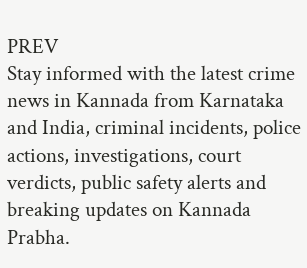PREV
Stay informed with the latest crime news in Kannada from Karnataka and India, criminal incidents, police actions, investigations, court verdicts, public safety alerts and breaking updates on Kannada Prabha.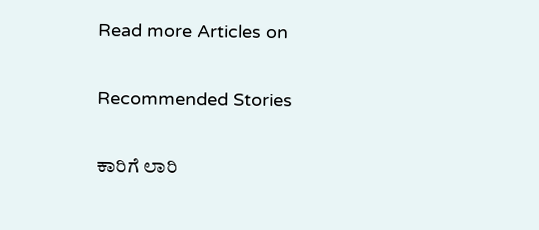Read more Articles on

Recommended Stories

ಕಾರಿಗೆ ಲಾರಿ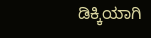ಡಿಕ್ಕಿಯಾಗಿ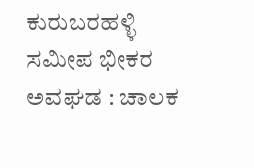ಕುರುಬರಹಳ್ಳಿ ಸಮೀಪ ಭೀಕರ ಅವಘಡ : ಚಾಲಕ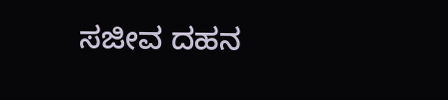ಸಜೀವ ದಹನ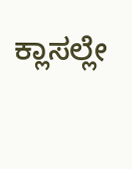ಕ್ಲಾಸಲ್ಲೇ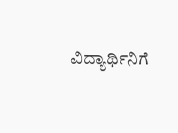ವಿದ್ಯಾರ್ಥಿನಿಗೆ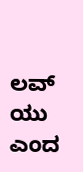ಲವ್‌ ಯು ಎಂದ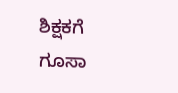ಶಿಕ್ಷಕಗೆ ಗೂಸಾ